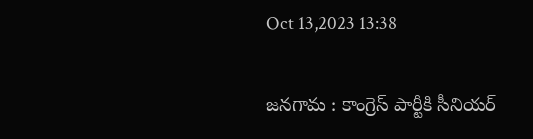Oct 13,2023 13:38

జనగామ : కాంగ్రెస్‌ పార్టీకి సీనియర్‌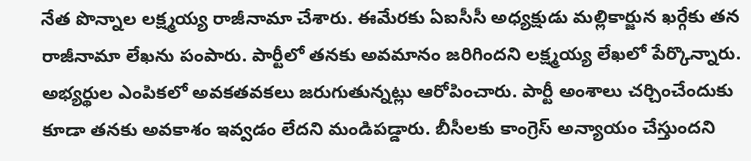నేత పొన్నాల లక్ష్మయ్య రాజీనామా చేశారు. ఈమేరకు ఏఐసీసీ అధ్యక్షుడు మల్లికార్జున ఖర్గేకు తన రాజీనామా లేఖను పంపారు. పార్టీలో తనకు అవమానం జరిగిందని లక్ష్మయ్య లేఖలో పేర్కొన్నారు. అభ్యర్థుల ఎంపికలో అవకతవకలు జరుగుతున్నట్లు ఆరోపించారు. పార్టీ అంశాలు చర్చించేందుకు కూడా తనకు అవకాశం ఇవ్వడం లేదని మండిపడ్డారు. బీసీలకు కాంగ్రెస్‌ అన్యాయం చేస్తుందని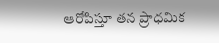ఆరోపిస్తూ తన ప్రాధమిక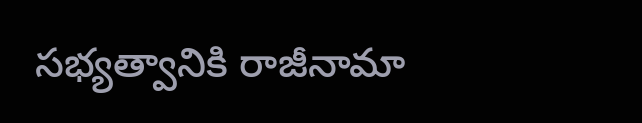సభ్యత్వానికి రాజీనామా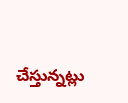చేస్తున్నట్లు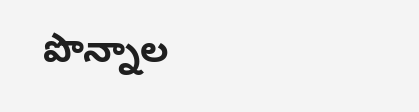పొన్నాల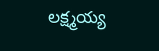లక్ష్మయ్య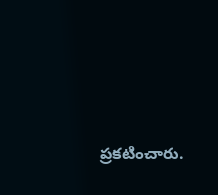ప్రకటించారు.